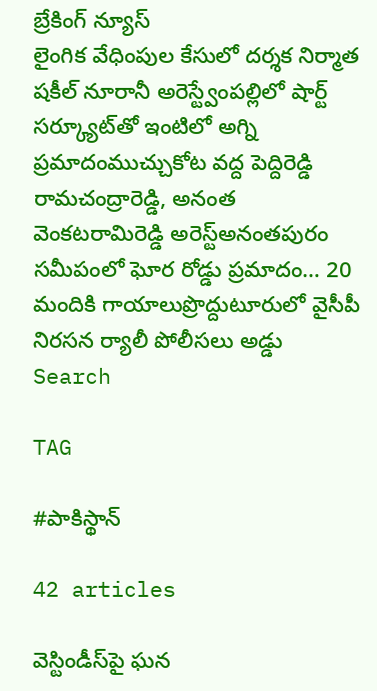బ్రేకింగ్ న్యూస్
లైంగిక వేధింపుల కేసులో దర్శక నిర్మాత షకీల్ నూరానీ అరెస్ట్వేంపల్లిలో షార్ట్ సర్క్యూట్‌తో ఇంటిలో అగ్ని ప్రమాదంముచ్చుకోట వద్ద పెద్దిరెడ్డి రామచంద్రారెడ్డి, అనంత వెంకటరామిరెడ్డి అరెస్ట్‌అనంతపురం సమీపంలో ఘోర రోడ్డు ప్రమాదం… 20 మందికి గాయాలుప్రొద్దుటూరులో వైసీపీ నిరసన ర్యాలీ పోలీసలు అడ్డు
Search

TAG

#పాకిస్థాన్

42 articles

వెస్టిండీస్‌పై ఘన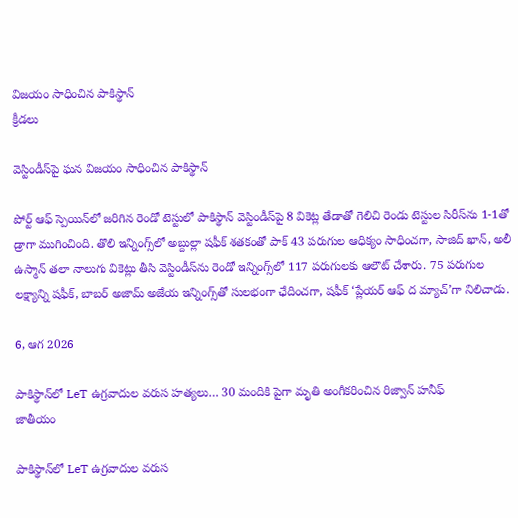విజయం సాధించిన పాకిస్థాన్‌
క్రీడలు

వెస్టిండీస్‌పై ఘన విజయం సాధించిన పాకిస్థాన్‌

పోర్ట్‌ ఆఫ్‌ స్పెయిన్‌లో జరిగిన రెండో టెస్టులో పాకిస్థాన్‌ వెస్టిండీస్‌పై 8 వికెట్ల తేడాతో గెలిచి రెండు టెస్టుల సిరీస్‌ను 1-1తో డ్రాగా ముగించింది. తొలి ఇన్నింగ్స్‌లో అబ్దుల్లా షఫీక్‌ శతకంతో పాక్‌ 43 పరుగుల ఆధిక్యం సాధించగా, సాజిద్‌ ఖాన్‌, అలీ ఉస్మాన్‌ తలా నాలుగు వికెట్లు తీసి వెస్టిండీస్‌ను రెండో ఇన్నింగ్స్‌లో 117 పరుగులకు ఆలౌట్‌ చేశారు. 75 పరుగుల లక్ష్యాన్ని షఫీక్‌, బాబర్‌ అజామ్‌ అజేయ ఇన్నింగ్స్‌తో సులభంగా ఛేదించగా, షఫీక్‌ ‘ప్లేయర్‌ ఆఫ్‌ ద మ్యాచ్‌’గా నిలిచాడు.

6, ఆగ 2026

పాకిస్థాన్‌లో LeT ఉగ్రవాదుల వరుస హత్యలు… 30 మందికి పైగా మృతి అంగీకరించిన రిజ్వాన్ హనీఫ్
జాతీయం

పాకిస్థాన్‌లో LeT ఉగ్రవాదుల వరుస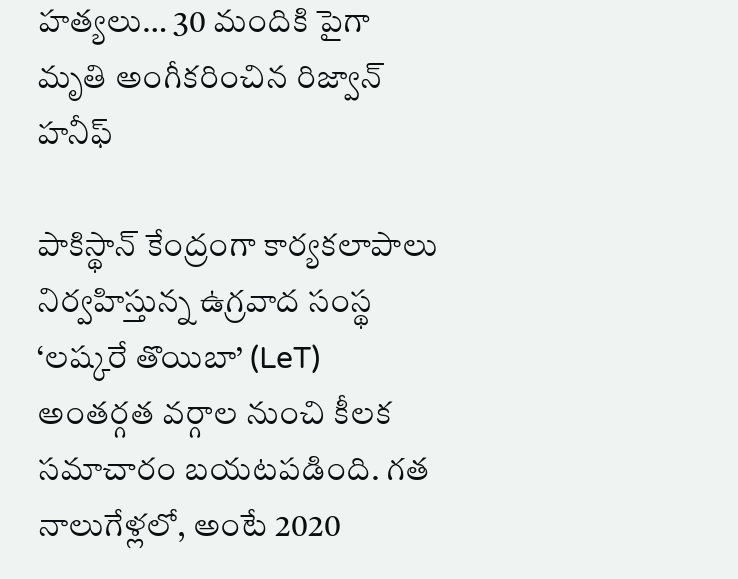హత్యలు… 30 మందికి పైగా మృతి అంగీకరించిన రిజ్వాన్ హనీఫ్

పాకిస్థాన్‌ కేంద్రంగా కార్యకలాపాలు నిర్వహిస్తున్న ఉగ్రవాద సంస్థ ‘లష్కరే తొయిబా’ (LeT) అంతర్గత వర్గాల నుంచి కీలక సమాచారం బయటపడింది. గత నాలుగేళ్లలో, అంటే 2020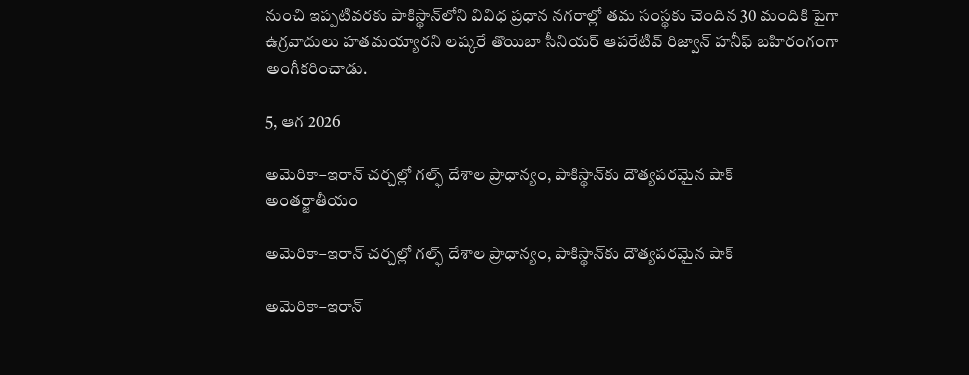నుంచి ఇప్పటివరకు పాకిస్థాన్‌లోని వివిధ ప్రధాన నగరాల్లో తమ సంస్థకు చెందిన 30 మందికి పైగా ఉగ్రవాదులు హతమయ్యారని లష్కరే తొయిబా సీనియర్ ఆపరేటివ్ రిజ్వాన్ హనీఫ్ బహిరంగంగా అంగీకరించాడు.

5, ఆగ 2026

అమెరికా–ఇరాన్ చర్చల్లో గల్ఫ్ దేశాల ప్రాధాన్యం, పాకిస్థాన్‌కు దౌత్యపరమైన షాక్
అంతర్జాతీయం

అమెరికా–ఇరాన్ చర్చల్లో గల్ఫ్ దేశాల ప్రాధాన్యం, పాకిస్థాన్‌కు దౌత్యపరమైన షాక్

అమెరికా–ఇరాన్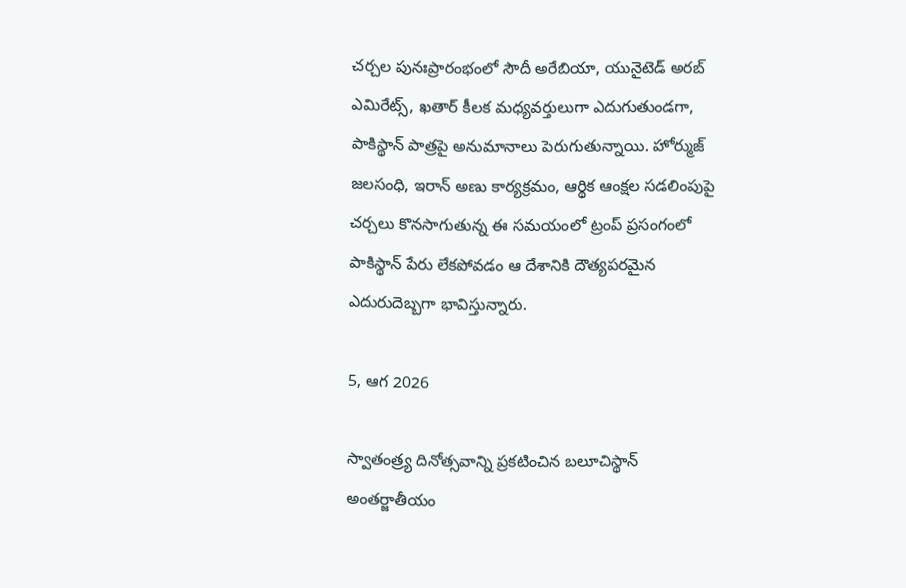చర్చల పునఃప్రారంభంలో సౌదీ అరేబియా, యునైటెడ్ అరబ్ ఎమిరేట్స్, ఖతార్ కీలక మధ్యవర్తులుగా ఎదుగుతుండగా, పాకిస్థాన్ పాత్రపై అనుమానాలు పెరుగుతున్నాయి. హోర్ముజ్ జలసంధి, ఇరాన్ అణు కార్యక్రమం, ఆర్థిక ఆంక్షల సడలింపుపై చర్చలు కొనసాగుతున్న ఈ సమయంలో ట్రంప్ ప్రసంగంలో పాకిస్థాన్ పేరు లేకపోవడం ఆ దేశానికి దౌత్యపరమైన ఎదురుదెబ్బగా భావిస్తున్నారు.

5, ఆగ 2026

స్వాతంత్ర్య దినోత్సవాన్ని ప్రకటించిన బలూచిస్థాన్‌
అంతర్జాతీయం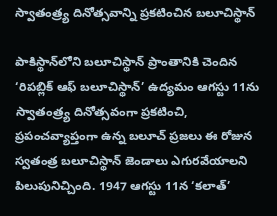స్వాతంత్ర్య దినోత్సవాన్ని ప్రకటించిన బలూచిస్థాన్‌

పాకిస్థాన్‌లోని బలూచిస్థాన్‌ ప్రాంతానికి చెందిన ‘రిపబ్లిక్ ఆఫ్ బలూచిస్థాన్‌’ ఉద్యమం ఆగస్టు 11ను స్వాతంత్ర్య దినోత్సవంగా ప్రకటించి, ప్రపంచవ్యాప్తంగా ఉన్న బలూచ్ ప్రజలు ఈ రోజున స్వతంత్ర బలూచిస్థాన్‌ జెండాలు ఎగురవేయాలని పిలుపునిచ్చింది. 1947 ఆగస్టు 11న ‘కలాత్’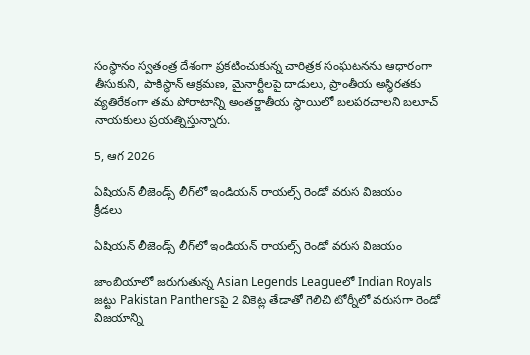సంస్థానం స్వతంత్ర దేశంగా ప్రకటించుకున్న చారిత్రక సంఘటనను ఆధారంగా తీసుకుని, పాకిస్థాన్‌ ఆక్రమణ, మైనార్టీలపై దాడులు, ప్రాంతీయ అస్థిరతకు వ్యతిరేకంగా తమ పోరాటాన్ని అంతర్జాతీయ స్థాయిలో బలపరచాలని బలూచ్ నాయకులు ప్రయత్నిస్తున్నారు.

5, ఆగ 2026

ఏషియన్ లీజెండ్స్ లీగ్‌లో ఇండియన్ రాయల్స్ రెండో వరుస విజయం
క్రీడలు

ఏషియన్ లీజెండ్స్ లీగ్‌లో ఇండియన్ రాయల్స్ రెండో వరుస విజయం

జాంబియాలో జరుగుతున్న Asian Legends Leagueలో Indian Royals జట్టు Pakistan Panthersపై 2 వికెట్ల తేడాతో గెలిచి టోర్నీలో వరుసగా రెండో విజయాన్ని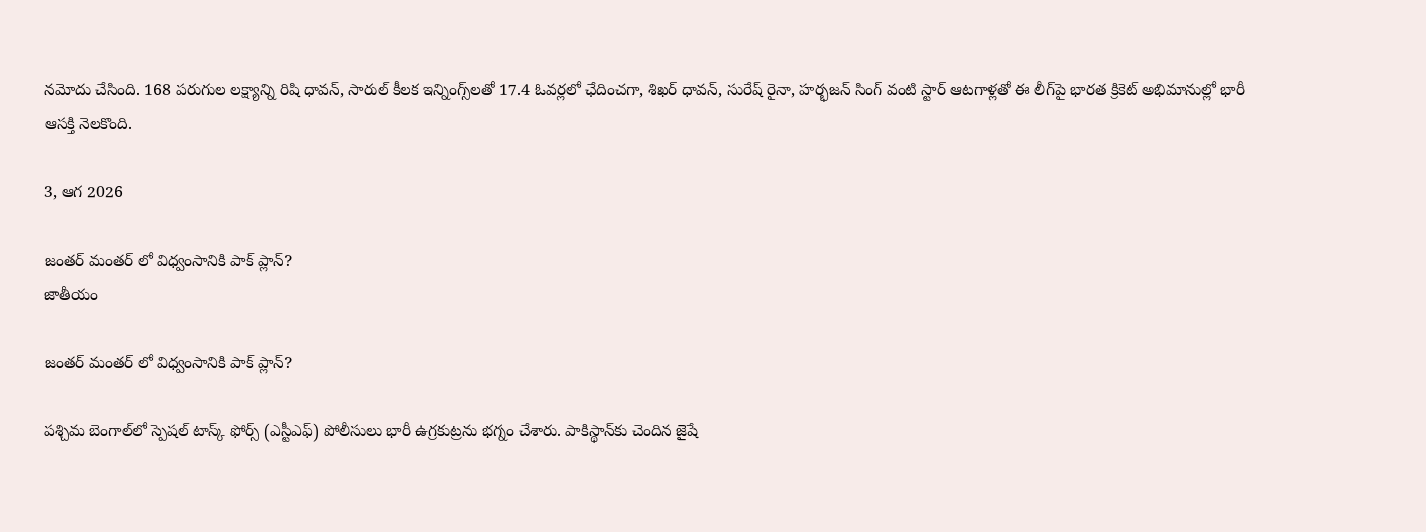నమోదు చేసింది. 168 పరుగుల లక్ష్యాన్ని రిషి ధావన్, సారుల్ కీలక ఇన్నింగ్స్‌లతో 17.4 ఓవర్లలో ఛేదించగా, శిఖర్ ధావన్, సురేష్ రైనా, హర్భజన్ సింగ్ వంటి స్టార్ ఆటగాళ్లతో ఈ లీగ్‌పై భారత క్రికెట్ అభిమానుల్లో భారీ ఆసక్తి నెలకొంది.

3, ఆగ 2026

జంతర్ మంతర్ లో విధ్వంసానికి పాక్ ప్లాన్?
జాతీయం

జంతర్ మంతర్ లో విధ్వంసానికి పాక్ ప్లాన్?

పశ్చిమ బెంగాల్‌లో స్పెషల్ టాస్క్ ఫోర్స్ (ఎస్టీఎఫ్) పోలీసులు భారీ ఉగ్రకుట్రను భగ్నం చేశారు. పాకిస్థాన్‌కు చెందిన జైషే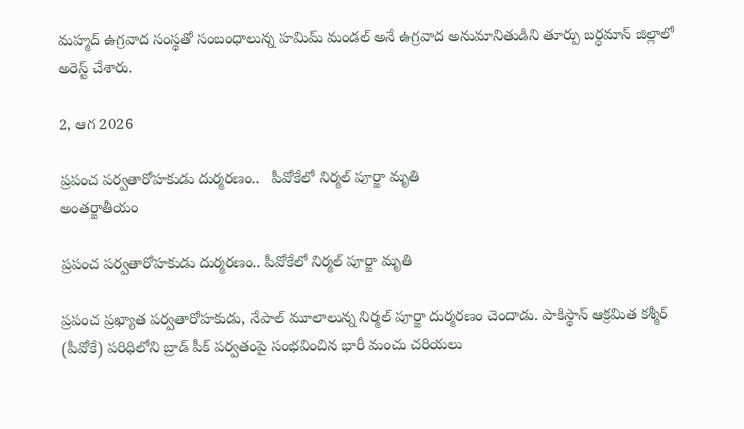మహ్మద్ ఉగ్రవాద సంస్థతో సంబంధాలున్న హమిమ్ మండల్ అనే ఉగ్రవాద అనుమానితుడిని తూర్పు బర్ధమాన్ జిల్లాలో అరెస్ట్ చేశారు.

2, ఆగ 2026

ప్రపంచ పర్వతారోహకుడు దుర్మరణం..   పీవోకేలో నిర్మల్ పూర్జా మృతి
అంతర్జాతీయం

ప్రపంచ పర్వతారోహకుడు దుర్మరణం.. పీవోకేలో నిర్మల్ పూర్జా మృతి

ప్రపంచ ప్రఖ్యాత పర్వతారోహకుడు, నేపాల్ మూలాలున్న నిర్మల్ పూర్జా దుర్మరణం చెందాడు. పాకిస్థాన్ ఆక్రమిత కశ్మీర్‌ (పీవోకే) పరిధిలోని బ్రాడ్ పీక్ పర్వతంపై సంభవించిన భారీ మంచు చరియలు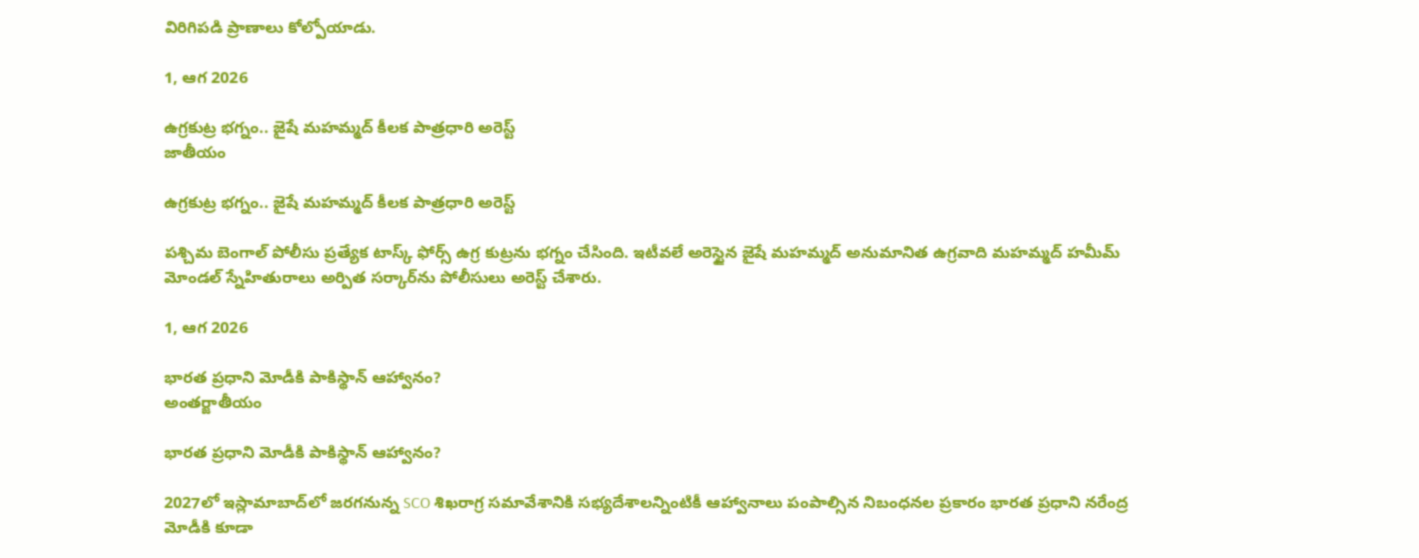విరిగిపడి ప్రాణాలు కోల్పోయాడు.

1, ఆగ 2026

ఉగ్రకుట్ర భగ్నం.. జైషే మహమ్మద్ కీలక పాత్రధారి అరెస్ట్
జాతీయం

ఉగ్రకుట్ర భగ్నం.. జైషే మహమ్మద్ కీలక పాత్రధారి అరెస్ట్

పశ్చిమ బెంగాల్ పోలీసు ప్రత్యేక టాస్క్ ఫోర్స్ ఉగ్ర కుట్రను భగ్నం చేసింది. ఇటీవలే అరెస్టైన జైషే మహమ్మద్ అనుమానిత ఉగ్రవాది మహమ్మద్ హమీమ్ మోండల్ స్నేహితురాలు అర్పిత సర్కార్‌ను పోలీసులు అరెస్ట్ చేశారు.

1, ఆగ 2026

భారత ప్రధాని మోడీకి పాకిస్థాన్ ఆహ్వానం?
అంతర్జాతీయం

భారత ప్రధాని మోడీకి పాకిస్థాన్ ఆహ్వానం?

2027లో ఇస్లామాబాద్‌లో జరగనున్న SCO శిఖరాగ్ర సమావేశానికి సభ్యదేశాలన్నింటికీ ఆహ్వానాలు పంపాల్సిన నిబంధనల ప్రకారం భారత ప్రధాని నరేంద్ర మోడీకి కూడా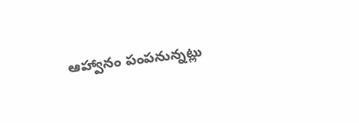ఆహ్వానం పంపనున్నట్లు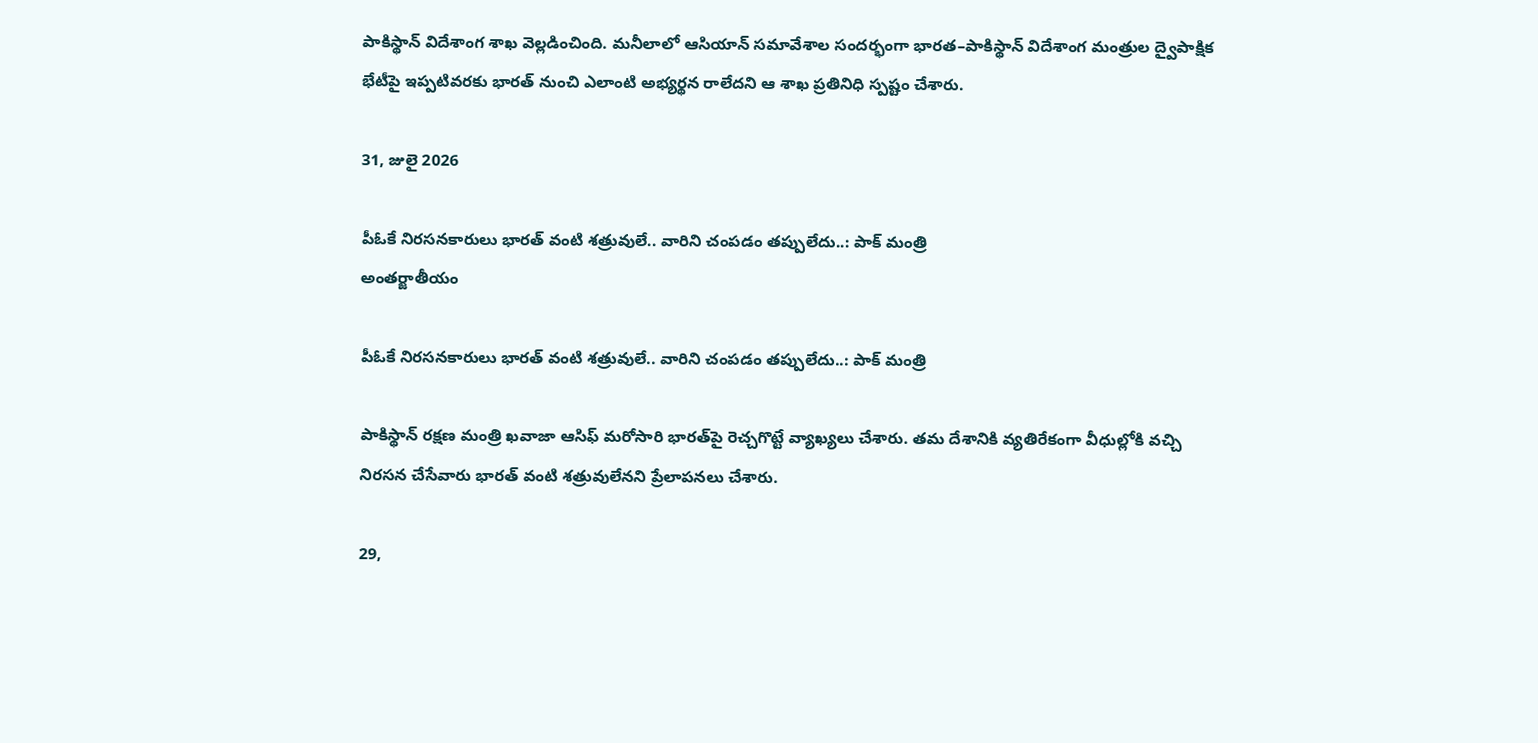పాకిస్థాన్‌ విదేశాంగ శాఖ వెల్లడించింది. మనీలాలో ఆసియాన్‌ సమావేశాల సందర్భంగా భారత–పాకిస్థాన్‌ విదేశాంగ మంత్రుల ద్వైపాక్షిక భేటీపై ఇప్పటివరకు భారత్‌ నుంచి ఎలాంటి అభ్యర్థన రాలేదని ఆ శాఖ ప్రతినిధి స్పష్టం చేశారు.

31, జులై 2026

పీఓకే నిరసనకారులు భారత్‌ వంటి శత్రువులే.. వారిని చంపడం తప్పులేదు..: పాక్‌ మంత్రి
అంతర్జాతీయం

పీఓకే నిరసనకారులు భారత్‌ వంటి శత్రువులే.. వారిని చంపడం తప్పులేదు..: పాక్‌ మంత్రి

పాకిస్థాన్‌ రక్షణ మంత్రి ఖవాజా ఆసిఫ్‌ మరోసారి భారత్‌పై రెచ్చగొట్టే వ్యాఖ్యలు చేశారు. తమ దేశానికి వ్యతిరేకంగా వీధుల్లోకి వచ్చి నిరసన చేసేవారు భారత్‌ వంటి శత్రువులేనని ప్రేలాపనలు చేశారు.

29,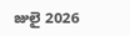జులై 2026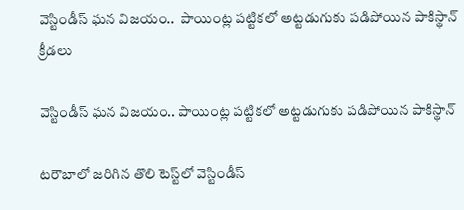వెస్టిండీస్ ఘన విజయం..  పాయింట్ల పట్టికలో అట్టడుగుకు పడిపోయిన పాకిస్థాన్
క్రీడలు

వెస్టిండీస్ ఘన విజయం.. పాయింట్ల పట్టికలో అట్టడుగుకు పడిపోయిన పాకిస్థాన్

టరౌబాలో జరిగిన తొలి టెస్ట్‌లో వెస్టిండీస్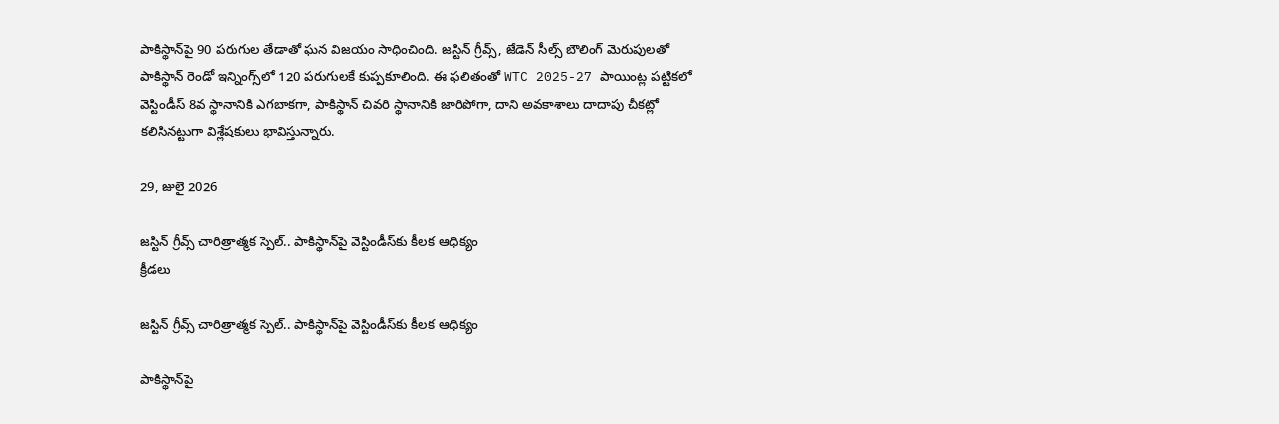పాకిస్థాన్‌పై 90 పరుగుల తేడాతో ఘన విజయం సాధించింది. జస్టిన్ గ్రీవ్స్, జేడెన్ సీల్స్ బౌలింగ్ మెరుపులతో పాకిస్థాన్ రెండో ఇన్నింగ్స్‌లో 120 పరుగులకే కుప్పకూలింది. ఈ ఫలితంతో WTC 2025-27 పాయింట్ల పట్టికలో వెస్టిండీస్ 8వ స్థానానికి ఎగబాకగా, పాకిస్థాన్ చివరి స్థానానికి జారిపోగా, దాని అవకాశాలు దాదాపు చీకట్లో కలిసినట్టుగా విశ్లేషకులు భావిస్తున్నారు.

29, జులై 2026

జస్టిన్ గ్రీవ్స్ చారిత్రాత్మక స్పెల్‌.. పాకిస్థాన్‌పై వెస్టిండీస్‌కు కీలక ఆధిక్యం
క్రీడలు

జస్టిన్ గ్రీవ్స్ చారిత్రాత్మక స్పెల్‌.. పాకిస్థాన్‌పై వెస్టిండీస్‌కు కీలక ఆధిక్యం

పాకిస్థాన్‌పై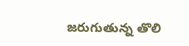జరుగుతున్న తొలి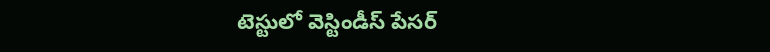టెస్టులో వెస్టిండీస్ పేసర్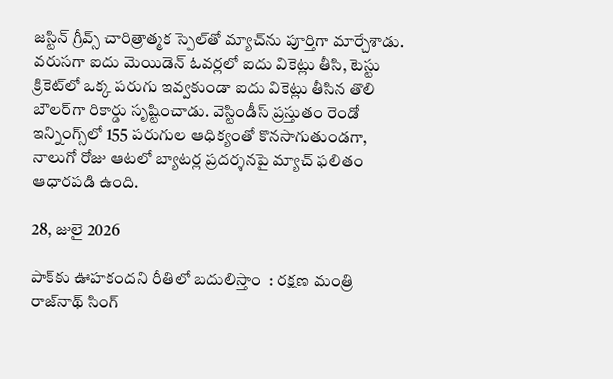జస్టిన్ గ్రీవ్స్ చారిత్రాత్మక స్పెల్‌తో మ్యాచ్‌ను పూర్తిగా మార్చేశాడు. వరుసగా ఐదు మెయిడెన్ ఓవర్లలో ఐదు వికెట్లు తీసి, టెస్టు క్రికెట్‌లో ఒక్క పరుగు ఇవ్వకుండా ఐదు వికెట్లు తీసిన తొలి బౌలర్‌గా రికార్డు సృష్టించాడు. వెస్టిండీస్ ప్రస్తుతం రెండో ఇన్నింగ్స్‌లో 155 పరుగుల ఆధిక్యంతో కొనసాగుతుండగా, నాలుగో రోజు ఆటలో బ్యాటర్ల ప్రదర్శనపై మ్యాచ్ ఫలితం ఆధారపడి ఉంది.

28, జులై 2026

పాక్‌కు ఊహకందని రీతిలో బదులిస్తాం  : రక్షణ మంత్రి రాజ్‌నాథ్ సింగ్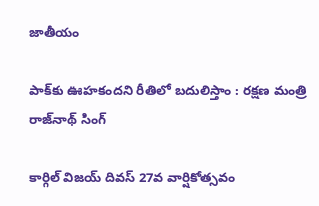జాతీయం

పాక్‌కు ఊహకందని రీతిలో బదులిస్తాం : రక్షణ మంత్రి రాజ్‌నాథ్ సింగ్

కార్గిల్ విజయ్ దివస్ 27వ వార్షికోత్సవం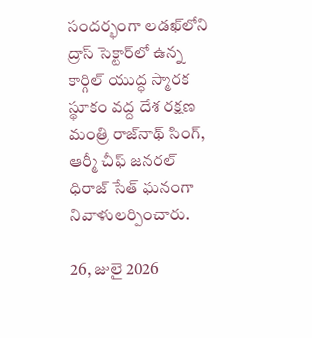సందర్భంగా లడఖ్‌లోని ద్రాస్ సెక్టార్‌లో ఉన్న కార్గిల్ యుద్ధ స్మారక స్థూకం వద్ద దేశ రక్షణ మంత్రి రాజ్‌నాథ్ సింగ్, ఆర్మీ చీఫ్ జనరల్ ధిరాజ్ సేత్ ఘనంగా నివాళులర్పించారు.

26, జులై 2026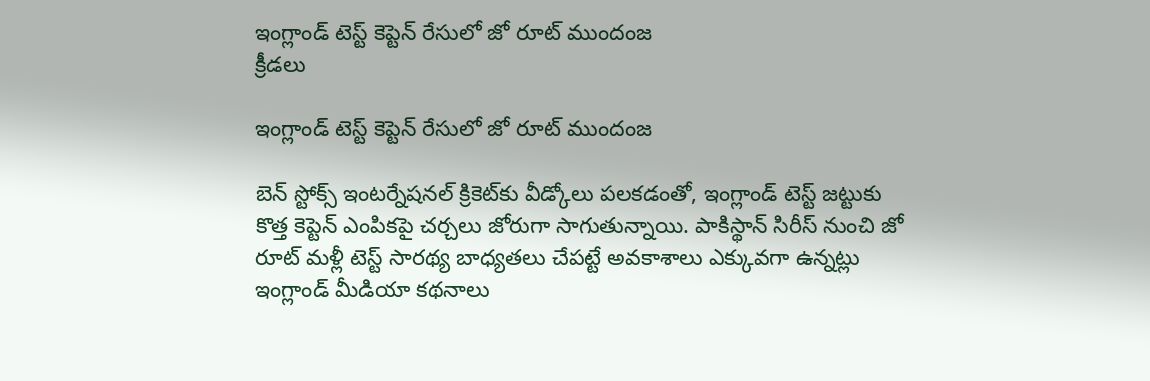ఇంగ్లాండ్ టెస్ట్ కెప్టెన్ రేసులో జో రూట్ ముందంజ
క్రీడలు

ఇంగ్లాండ్ టెస్ట్ కెప్టెన్ రేసులో జో రూట్ ముందంజ

బెన్ స్టోక్స్ ఇంటర్నేషనల్ క్రికెట్‌కు వీడ్కోలు పలకడంతో, ఇంగ్లాండ్ టెస్ట్ జట్టుకు కొత్త కెప్టెన్ ఎంపికపై చర్చలు జోరుగా సాగుతున్నాయి. పాకిస్థాన్ సిరీస్ నుంచి జో రూట్ మళ్లీ టెస్ట్ సారథ్య బాధ్యతలు చేపట్టే అవకాశాలు ఎక్కువగా ఉన్నట్లు ఇంగ్లాండ్ మీడియా కథనాలు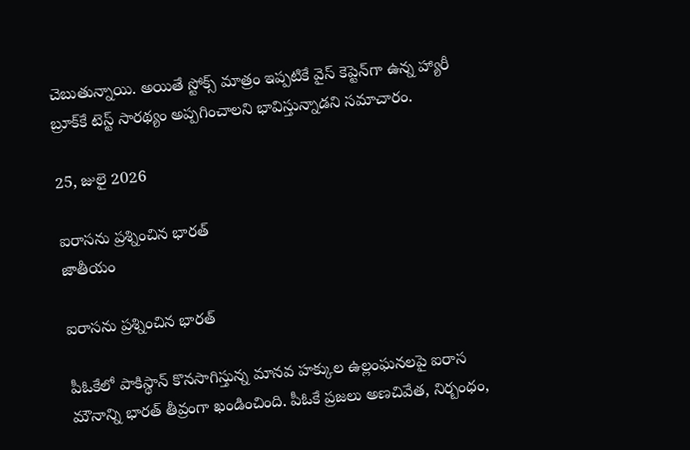చెబుతున్నాయి. అయితే స్టోక్స్ మాత్రం ఇప్పటికే వైస్ కెప్టెన్‌గా ఉన్న హ్యారీ బ్రూక్‌కే టెస్ట్ సారథ్యం అప్పగించాలని భావిస్తున్నాడని సమాచారం.

25, జులై 2026

ఐరాసను ప్రశ్నించిన భారత్
జాతీయం

ఐరాసను ప్రశ్నించిన భారత్

పీఓకేలో పాకిస్థాన్ కొనసాగిస్తున్న మానవ హక్కుల ఉల్లంఘనలపై ఐరాస మౌనాన్ని భారత్ తీవ్రంగా ఖండించింది. పీఓకే ప్రజలు అణచివేత, నిర్బంధం,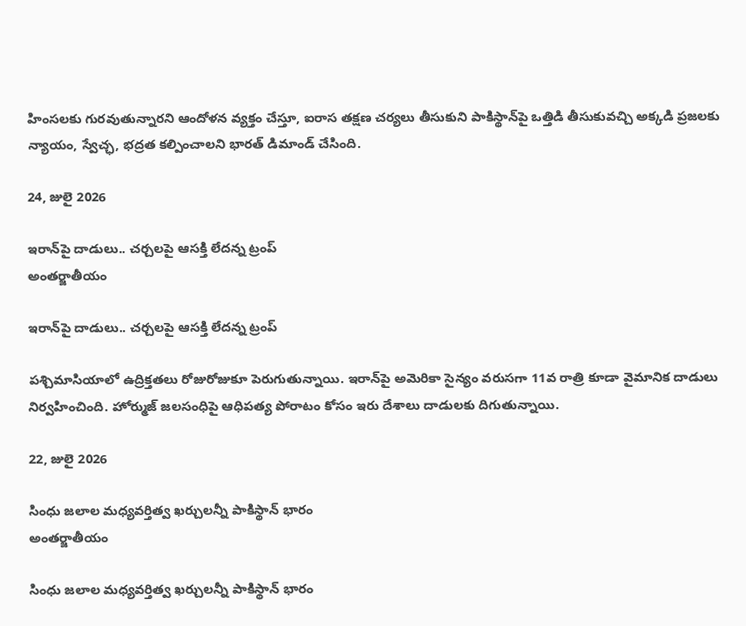హింసలకు గురవుతున్నారని ఆందోళన వ్యక్తం చేస్తూ, ఐరాస తక్షణ చర్యలు తీసుకుని పాకిస్థాన్‌పై ఒత్తిడి తీసుకువచ్చి అక్కడి ప్రజలకు న్యాయం, స్వేచ్ఛ, భద్రత కల్పించాలని భారత్ డిమాండ్ చేసింది.

24, జులై 2026

ఇరాన్‌పై దాడులు.. చర్చలపై ఆసక్తి లేదన్న ట్రంప్
అంతర్జాతీయం

ఇరాన్‌పై దాడులు.. చర్చలపై ఆసక్తి లేదన్న ట్రంప్

పశ్చిమాసియాలో ఉద్రిక్తతలు రోజురోజుకూ పెరుగుతున్నాయి. ఇరాన్‌పై అమెరికా సైన్యం వరుసగా 11వ రాత్రి కూడా వైమానిక దాడులు నిర్వహించింది. హోర్ముజ్ జలసంధిపై ఆధిపత్య పోరాటం కోసం ఇరు దేశాలు దాడులకు దిగుతున్నాయి.

22, జులై 2026

సింధు జలాల మధ్యవర్తిత్వ ఖర్చులన్నీ పాకిస్థాన్ భారం
అంతర్జాతీయం

సింధు జలాల మధ్యవర్తిత్వ ఖర్చులన్నీ పాకిస్థాన్ భారం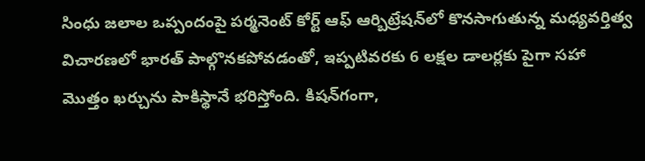సింధు జలాల ఒప్పందంపై పర్మనెంట్ కోర్ట్ ఆఫ్ ఆర్బిట్రేషన్‌లో కొనసాగుతున్న మధ్యవర్తిత్వ విచారణలో భారత్ పాల్గొనకపోవడంతో, ఇప్పటివరకు 6 లక్షల డాలర్లకు పైగా సహా మొత్తం ఖర్చును పాకిస్థానే భరిస్తోంది. కిషన్‌గంగా,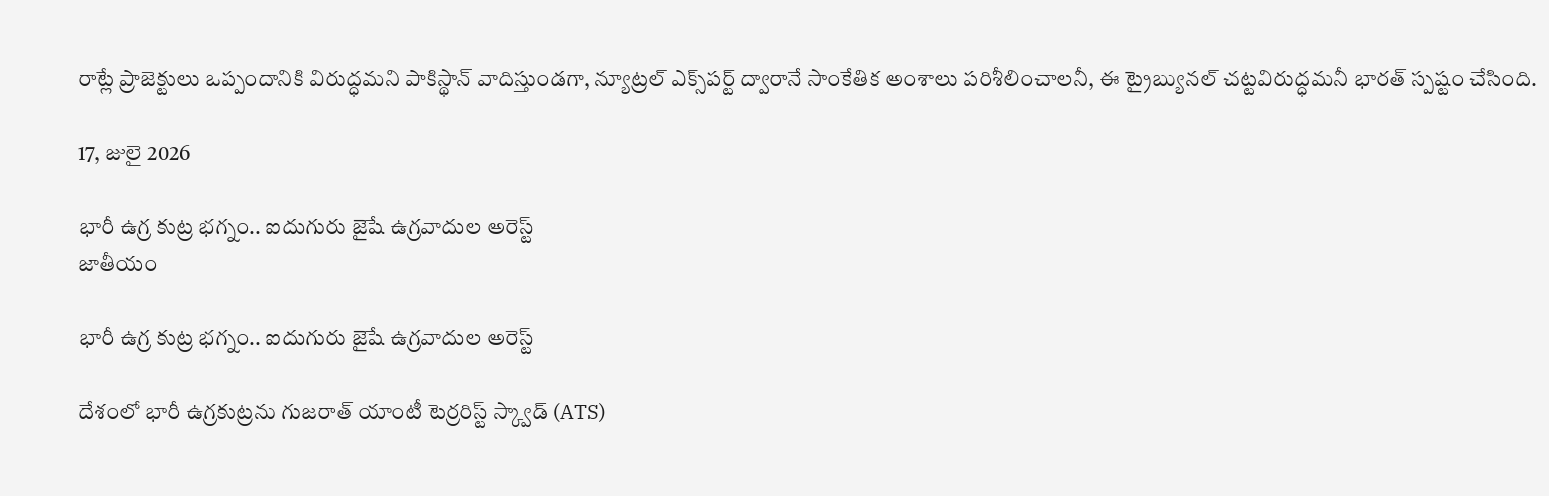రాట్లే ప్రాజెక్టులు ఒప్పందానికి విరుద్ధమని పాకిస్థాన్ వాదిస్తుండగా, న్యూట్రల్ ఎక్స్‌పర్ట్ ద్వారానే సాంకేతిక అంశాలు పరిశీలించాలనీ, ఈ ట్రైబ్యునల్ చట్టవిరుద్ధమనీ భారత్ స్పష్టం చేసింది.

17, జులై 2026

భారీ ఉగ్ర కుట్ర భగ్నం.. ఐదుగురు జైషే ఉగ్రవాదుల అరెస్ట్‌
జాతీయం

భారీ ఉగ్ర కుట్ర భగ్నం.. ఐదుగురు జైషే ఉగ్రవాదుల అరెస్ట్‌

దేశంలో భారీ ఉగ్రకుట్రను గుజరాత్‌ యాంటీ టెర్రరిస్ట్‌ స్క్వాడ్‌ (ATS)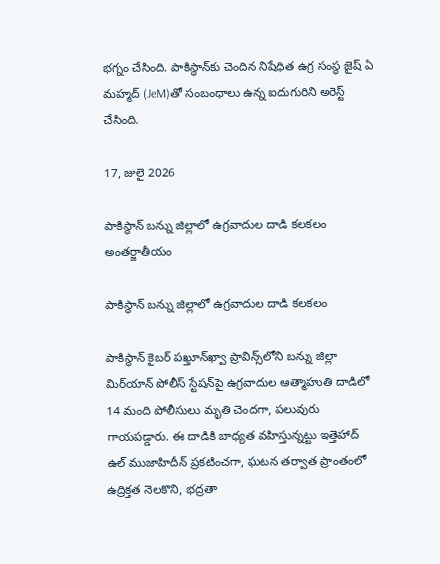భగ్నం చేసింది. పాకిస్థాన్‌కు చెందిన నిషేధిత ఉగ్ర సంస్థ జైష్‌ ఏ మహ్మద్‌ (JeM)తో సంబంధాలు ఉన్న ఐదుగురిని అరెస్ట్‌ చేసింది.

17, జులై 2026

పాకిస్థాన్ బన్ను జిల్లాలో ఉగ్రవాదుల దాడి కలకలం
అంతర్జాతీయం

పాకిస్థాన్ బన్ను జిల్లాలో ఉగ్రవాదుల దాడి కలకలం

పాకిస్థాన్ కైబర్ పఖ్తూన్‌ఖ్వా ప్రావిన్స్‌లోని బన్ను జిల్లా మిర్‌యాన్ పోలీస్ స్టేషన్‌పై ఉగ్రవాదుల ఆత్మాహుతి దాడిలో 14 మంది పోలీసులు మృతి చెందగా, పలువురు గాయపడ్డారు. ఈ దాడికి బాధ్యత వహిస్తున్నట్టు ఇత్తెహాద్ ఉల్ ముజాహిదీన్ ప్రకటించగా, ఘటన తర్వాత ప్రాంతంలో ఉద్రిక్తత నెలకొని, భద్రతా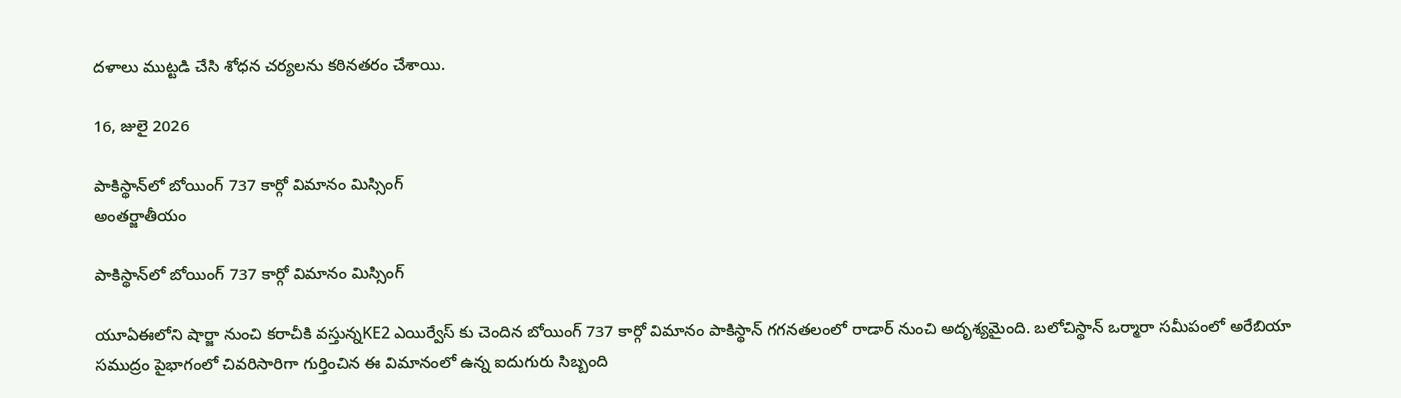దళాలు ముట్టడి చేసి శోధన చర్యలను కఠినతరం చేశాయి.

16, జులై 2026

పాకిస్థాన్‌లో బోయింగ్‌ 737 కార్గో విమానం మిస్సింగ్‌
అంతర్జాతీయం

పాకిస్థాన్‌లో బోయింగ్‌ 737 కార్గో విమానం మిస్సింగ్‌

యూఏఈలోని షార్జా నుంచి కరాచీకి వస్తున్నKE2 ఎయిర్వేస్ కు చెందిన బోయింగ్‌ 737 కార్గో విమానం పాకిస్థాన్‌ గగనతలంలో రాడార్‌ నుంచి అదృశ్యమైంది. బలోచిస్థాన్‌ ఒర్మారా సమీపంలో అరేబియా సముద్రం పైభాగంలో చివరిసారిగా గుర్తించిన ఈ విమానంలో ఉన్న ఐదుగురు సిబ్బంది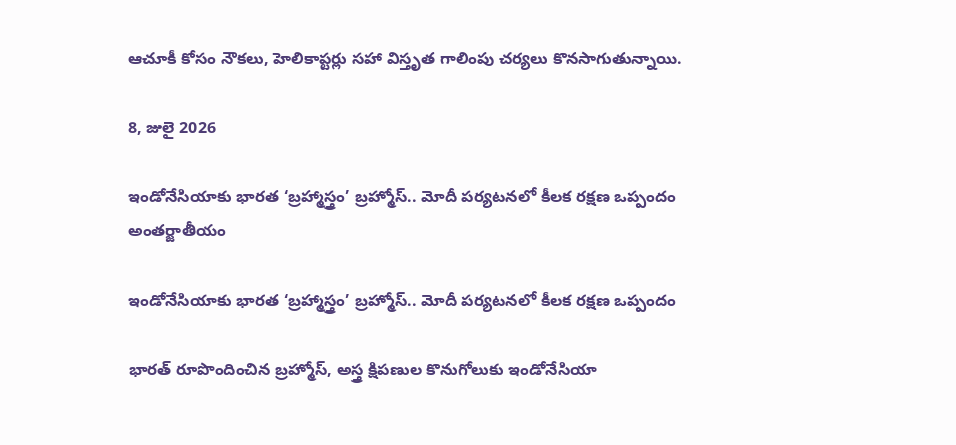ఆచూకీ కోసం నౌకలు, హెలికాప్టర్లు సహా విస్తృత గాలింపు చర్యలు కొనసాగుతున్నాయి.

8, జులై 2026

ఇండోనేసియాకు భారత ‘బ్రహ్మాస్త్రం’ బ్రహ్మోస్‌.. మోదీ పర్యటనలో కీలక రక్షణ ఒప్పందం
అంతర్జాతీయం

ఇండోనేసియాకు భారత ‘బ్రహ్మాస్త్రం’ బ్రహ్మోస్‌.. మోదీ పర్యటనలో కీలక రక్షణ ఒప్పందం

భారత్‌ రూపొందించిన బ్రహ్మోస్‌, అస్త్ర క్షిపణుల కొనుగోలుకు ఇండోనేసియా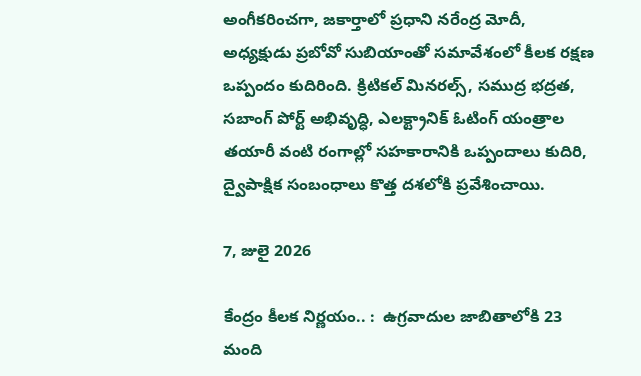అంగీకరించగా, జకార్తాలో ప్రధాని నరేంద్ర మోదీ, అధ్యక్షుడు ప్రబోవో సుబియాంతో సమావేశంలో కీలక రక్షణ ఒప్పందం కుదిరింది. క్రిటికల్‌ మినరల్స్‌, సముద్ర భద్రత, సబాంగ్‌ పోర్ట్‌ అభివృద్ధి, ఎలక్ట్రానిక్‌ ఓటింగ్‌ యంత్రాల తయారీ వంటి రంగాల్లో సహకారానికి ఒప్పందాలు కుదిరి, ద్వైపాక్షిక సంబంధాలు కొత్త దశలోకి ప్రవేశించాయి.

7, జులై 2026

కేంద్రం కీలక నిర్ణయం.. :  ఉగ్రవాదుల జాబితాలోకి 23 మంది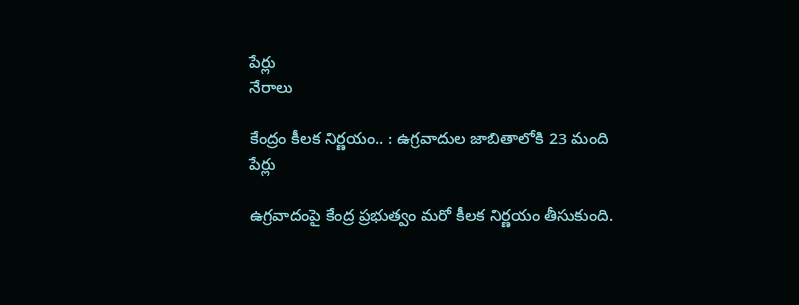పేర్లు
నేరాలు

కేంద్రం కీలక నిర్ణయం.. : ఉగ్రవాదుల జాబితాలోకి 23 మంది పేర్లు

ఉగ్రవాదంపై కేంద్ర ప్రభుత్వం మరో కీలక నిర్ణయం తీసుకుంది.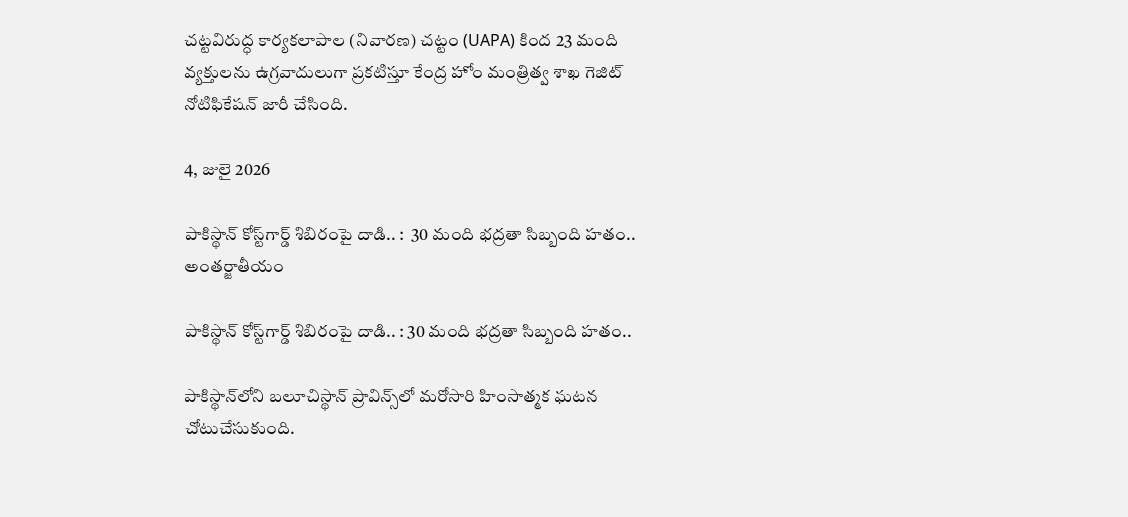చట్టవిరుద్ధ కార్యకలాపాల (నివారణ) చట్టం (UAPA) కింద 23 మంది వ్యక్తులను ఉగ్రవాదులుగా ప్రకటిస్తూ కేంద్ర హోం మంత్రిత్వ శాఖ గెజిట్ నోటిఫికేషన్ జారీ చేసింది.

4, జులై 2026

పాకిస్థాన్ కోస్ట్‌గార్డ్ శిబిరంపై దాడి.. :  30 మంది భద్రతా సిబ్బంది హతం..
అంతర్జాతీయం

పాకిస్థాన్ కోస్ట్‌గార్డ్ శిబిరంపై దాడి.. : 30 మంది భద్రతా సిబ్బంది హతం..

పాకిస్థాన్‌లోని బలూచిస్థాన్ ప్రావిన్స్‌లో మరోసారి హింసాత్మక ఘటన చోటుచేసుకుంది.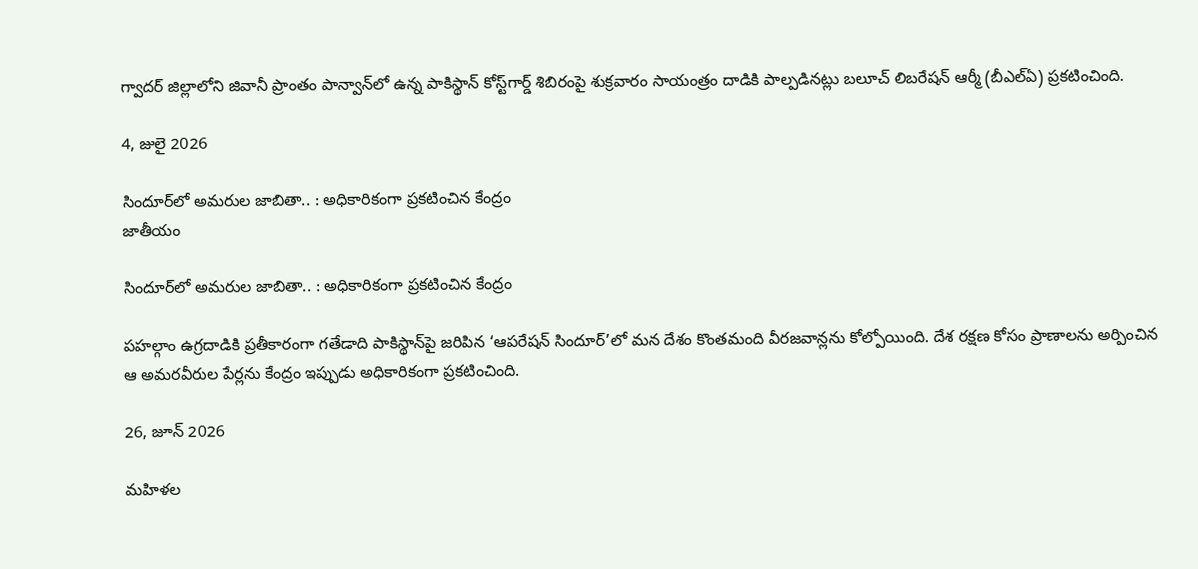గ్వాదర్ జిల్లాలోని జివానీ ప్రాంతం పాన్వాన్‌లో ఉన్న పాకిస్థాన్ కోస్ట్‌గార్డ్ శిబిరంపై శుక్రవారం సాయంత్రం దాడికి పాల్పడినట్లు బలూచ్ లిబరేషన్ ఆర్మీ (బీఎల్‌ఏ) ప్రకటించింది.

4, జులై 2026

సిందూర్‌లో అమరుల జాబితా.. : అధికారికంగా ప్రకటించిన కేంద్రం
జాతీయం

సిందూర్‌లో అమరుల జాబితా.. : అధికారికంగా ప్రకటించిన కేంద్రం

పహల్గాం ఉగ్రదాడికి ప్రతీకారంగా గతేడాది పాకిస్థాన్‌పై జరిపిన ‘ఆపరేషన్‌ సిందూర్‌’లో మన దేశం కొంతమంది వీరజవాన్లను కోల్పోయింది. దేశ రక్షణ కోసం ప్రాణాలను అర్పించిన ఆ అమరవీరుల పేర్లను కేంద్రం ఇప్పుడు అధికారికంగా ప్రకటించింది.

26, జూన్ 2026

మహిళల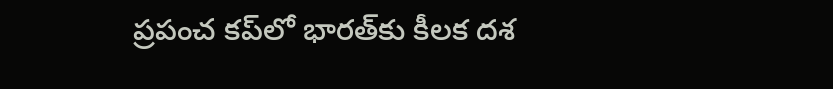ప్రపంచ కప్‌లో భారత్‌కు కీలక దశ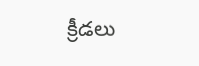క్రీడలు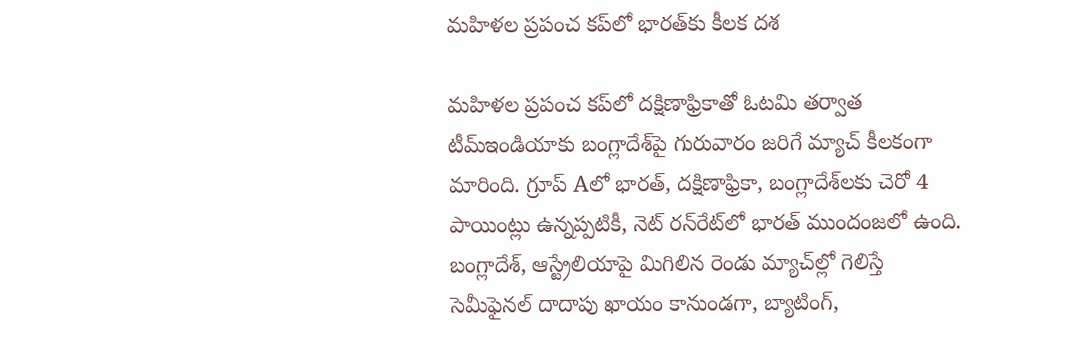మహిళల ప్రపంచ కప్‌లో భారత్‌కు కీలక దశ

మహిళల ప్రపంచ కప్‌లో దక్షిణాఫ్రికాతో ఓటమి తర్వాత టీమ్‌ఇండియాకు బంగ్లాదేశ్‌పై గురువారం జరిగే మ్యాచ్‌ కీలకంగా మారింది. గ్రూప్‌ Aలో భారత్‌, దక్షిణాఫ్రికా, బంగ్లాదేశ్‌లకు చెరో 4 పాయింట్లు ఉన్నప్పటికీ, నెట్‌ రన్‌రేట్‌లో భారత్‌ ముందంజలో ఉంది. బంగ్లాదేశ్‌, ఆస్ట్రేలియాపై మిగిలిన రెండు మ్యాచ్‌ల్లో గెలిస్తే సెమీఫైనల్‌ దాదాపు ఖాయం కానుండగా, బ్యాటింగ్‌,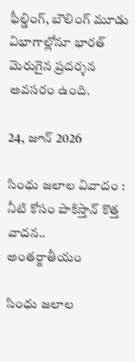ఫీల్డింగ్‌, బౌలింగ్‌ మూడు విభాగాల్లోనూ భారత్‌ మెరుగైన ప్రదర్శన అవసరం ఉంది.

24, జూన్ 2026

సింధు జలాల వివాదం : నీటి కోసం పాకిస్తాన్ కొత్త వాదన..
అంతర్జాతీయం

సింధు జలాల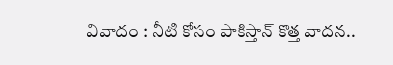వివాదం : నీటి కోసం పాకిస్తాన్ కొత్త వాదన..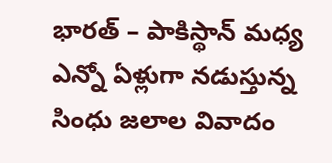భారత్ – పాకిస్థాన్ మధ్య ఎన్నో ఏళ్లుగా నడుస్తున్న సింధు జలాల వివాదం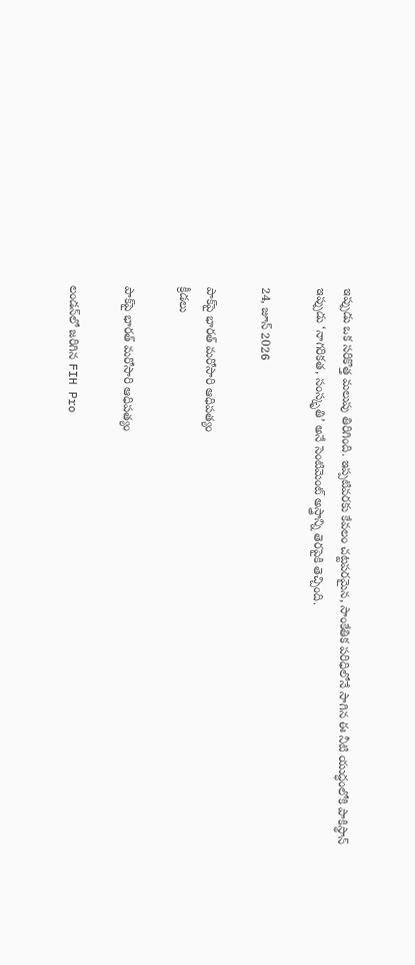ఇప్పుడు ఒక సరికొత్త మలుపు తిరిగింది. ఇప్పటివరకు కేవలం చట్టపరమైన, సాంకేతిక పరిధిలోనే సాగిన ఈ నీటి యుద్ధంలోకి పాకిస్థాన్ ఇప్పుడు ‘నాగరికత, సంస్కృతి’ అనే సెంటిమెంట్ అస్త్రాన్ని తెరపైకి తెచ్చింది.

24, జూన్ 2026

పాక్‌పై భారత్‌ మరోసారి ఆధిపత్యం
క్రీడలు

పాక్‌పై భారత్‌ మరోసారి ఆధిపత్యం

లండన్‌లో జరిగిన FIH Pro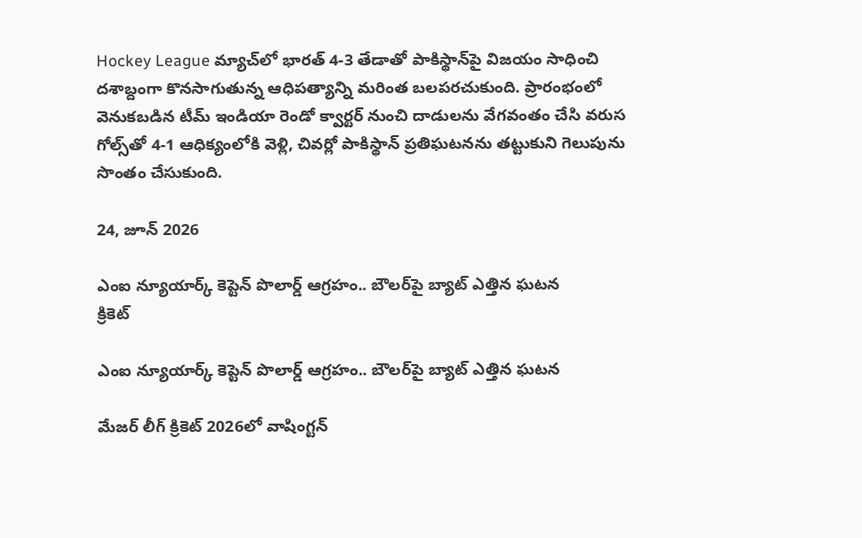Hockey League మ్యాచ్‌లో భారత్‌ 4-3 తేడాతో పాకిస్థాన్‌పై విజయం సాధించి దశాబ్దంగా కొనసాగుతున్న ఆధిపత్యాన్ని మరింత బలపరచుకుంది. ప్రారంభంలో వెనుకబడిన టీమ్‌ ఇండియా రెండో క్వార్టర్‌ నుంచి దాడులను వేగవంతం చేసి వరుస గోల్స్‌తో 4-1 ఆధిక్యంలోకి వెళ్లి, చివర్లో పాకిస్థాన్‌ ప్రతిఘటనను తట్టుకుని గెలుపును సొంతం చేసుకుంది.

24, జూన్ 2026

ఎంఐ న్యూయార్క్ కెప్టెన్ పొలార్డ్ ఆగ్రహం.. బౌలర్‌పై బ్యాట్ ఎత్తిన ఘటన
క్రికెట్

ఎంఐ న్యూయార్క్ కెప్టెన్ పొలార్డ్ ఆగ్రహం.. బౌలర్‌పై బ్యాట్ ఎత్తిన ఘటన

మేజర్ లీగ్ క్రికెట్ 2026లో వాషింగ్టన్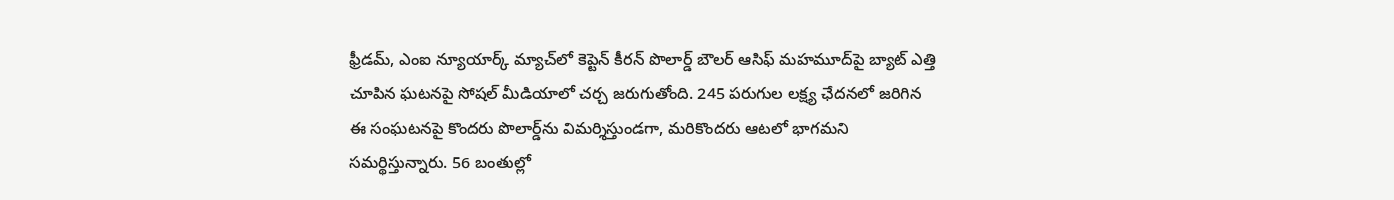ఫ్రీడమ్, ఎంఐ న్యూయార్క్ మ్యాచ్‌లో కెప్టెన్ కీరన్ పొలార్డ్ బౌలర్ ఆసిఫ్ మహమూద్‌పై బ్యాట్ ఎత్తి చూపిన ఘటనపై సోషల్ మీడియాలో చర్చ జరుగుతోంది. 245 పరుగుల లక్ష్య ఛేదనలో జరిగిన ఈ సంఘటనపై కొందరు పొలార్డ్‌ను విమర్శిస్తుండగా, మరికొందరు ఆటలో భాగమని సమర్థిస్తున్నారు. 56 బంతుల్లో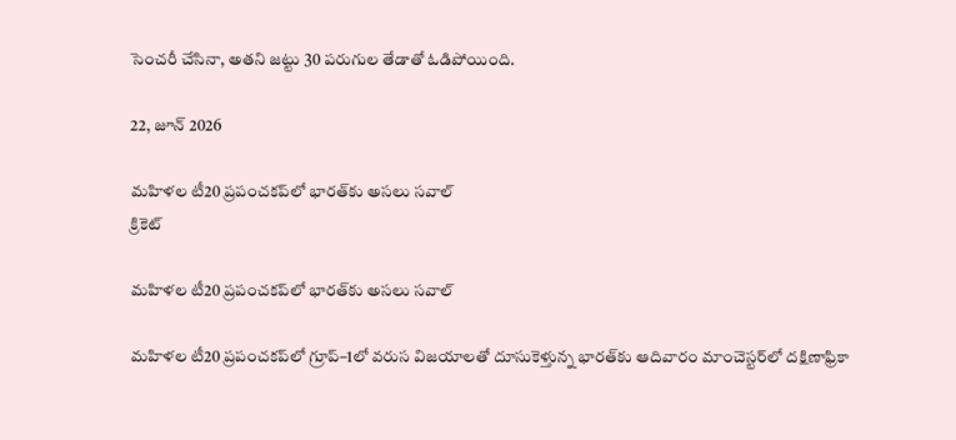సెంచరీ చేసినా, అతని జట్టు 30 పరుగుల తేడాతో ఓడిపోయింది.

22, జూన్ 2026

మహిళల టీ20 ప్రపంచకప్‌లో భారత్‌కు అసలు సవాల్
క్రికెట్

మహిళల టీ20 ప్రపంచకప్‌లో భారత్‌కు అసలు సవాల్

మహిళల టీ20 ప్రపంచకప్‌లో గ్రూప్–1లో వరుస విజయాలతో దూసుకెళ్తున్న భారత్‌కు ఆదివారం మాంచెస్టర్‌లో దక్షిణాఫ్రికా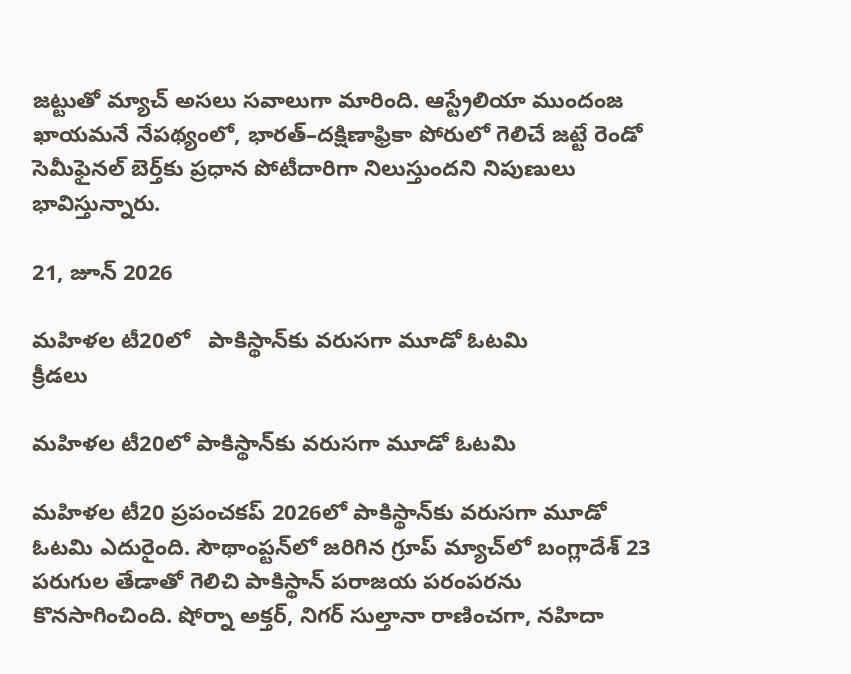జట్టుతో మ్యాచ్ అసలు సవాలుగా మారింది. ఆస్ట్రేలియా ముందంజ ఖాయమనే నేపథ్యంలో, భారత్–దక్షిణాఫ్రికా పోరులో గెలిచే జట్టే రెండో సెమీఫైనల్‌ బెర్త్‌కు ప్రధాన పోటీదారిగా నిలుస్తుందని నిపుణులు భావిస్తున్నారు.

21, జూన్ 2026

మహిళల టీ20లో   పాకిస్థాన్‌కు వరుసగా మూడో ఓటమి
క్రీడలు

మహిళల టీ20లో పాకిస్థాన్‌కు వరుసగా మూడో ఓటమి

మహిళల టీ20 ప్రపంచకప్‌ 2026లో పాకిస్థాన్‌కు వరుసగా మూడో ఓటమి ఎదురైంది. సౌథాంప్టన్‌లో జరిగిన గ్రూప్‌ మ్యాచ్‌లో బంగ్లాదేశ్‌ 23 పరుగుల తేడాతో గెలిచి పాకిస్థాన్‌ పరాజయ పరంపరను కొనసాగించింది. షోర్నా అక్తర్‌, నిగర్‌ సుల్తానా రాణించగా, నహిదా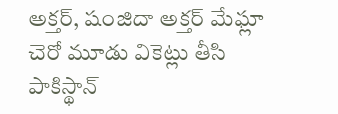అక్తర్‌, షంజిదా అక్తర్‌ మేఘ్లా చెరో మూడు వికెట్లు తీసి పాకిస్థాన్‌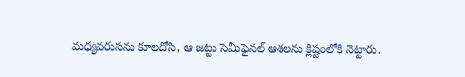మధ్యవరుసను కూలదోసి, ఆ జట్టు సెమీఫైనల్‌ ఆశలను క్లిష్టంలోకి నెట్టారు.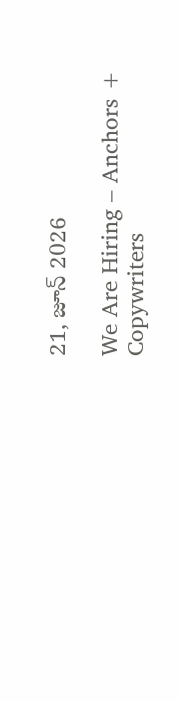21, జూన్ 2026

We Are Hiring – Anchors + Copywriters